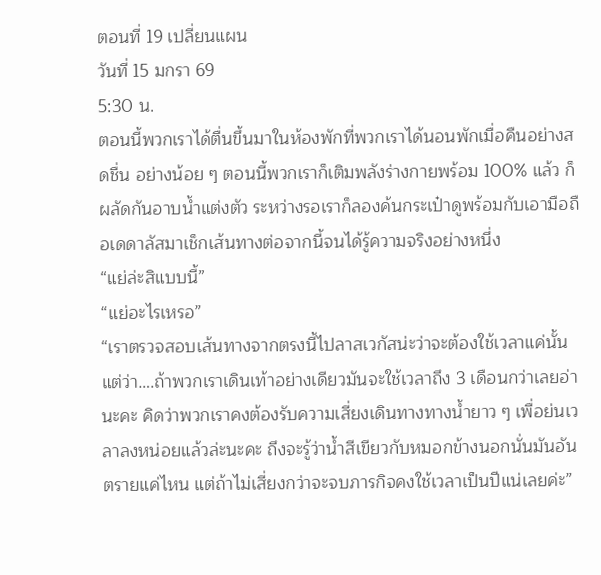ตอนที่ 19 เปลี่ยนแผน
วันที่ 15 มกรา 69
5:30 น.
ตอนนี้พวกเราได้ตื่นขึ้นมาในห้องพักที่พวกเราได้นอนพักเมื่อคืนอย่างสดชื่น อย่างน้อย ๆ ตอนนี้พวกเราก็เติมพลังร่างกายพร้อม 100% แล้ว ก็ผลัดกันอาบน้ำแต่งตัว ระหว่างรอเราก็ลองค้นกระเป๋าดูพร้อมกับเอามือถือเดดาลัสมาเช็กเส้นทางต่อจากนี้จนได้รู้ความจริงอย่างหนึ่ง
“แย่ล่ะสิแบบนี้”
“แย่อะไรเหรอ”
“เราตรวจสอบเส้นทางจากตรงนี้ไปลาสเวกัสน่ะว่าจะต้องใช้เวลาแค่นั้นแต่ว่า….ถ้าพวกเราเดินเท้าอย่างเดียวมันจะใช้เวลาถึง 3 เดือนกว่าเลยอ่านะคะ คิดว่าพวกเราคงต้องรับความเสี่ยงเดินทางทางน้ำยาว ๆ เพื่อย่นเวลาลงหน่อยแล้วล่ะนะคะ ถึงจะรู้ว่าน้ำสีเขียวกับหมอกข้างนอกนั่นมันอันตรายแค่ไหน แต่ถ้าไม่เสี่ยงกว่าจะจบภารกิจคงใช้เวลาเป็นปีแน่เลยค่ะ”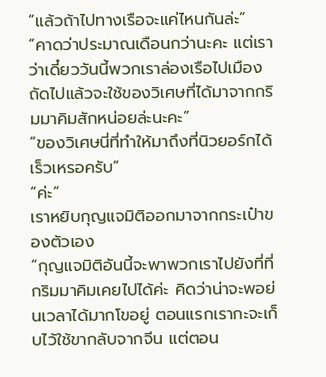“แล้วถ้าไปทางเรือจะแค่ไหนกันล่ะ”
“คาดว่าประมาณเดือนกว่านะคะ แต่เราว่าเดี๋ยววันนี้พวกเราล่องเรือไปเมืองถัดไปแล้วจะใช้ของวิเศษที่ได้มาจากกริมมาคิมสักหน่อยล่ะนะคะ”
“ของวิเศษนี่ที่ทำให้มาถึงที่นิวยอร์กได้เร็วเหรอครับ”
“ค่ะ”
เราหยิบกุญแจมิติออกมาจากกระเป๋าของตัวเอง
“กุญแจมิติอันนี้จะพาพวกเราไปยังที่ที่กริมมาคิมเคยไปได้ค่ะ คิดว่าน่าจะพอย่นเวลาได้มากโขอยู่ ตอนแรกเรากะจะเก็บไว้ใช้ขากลับจากจีน แต่ตอน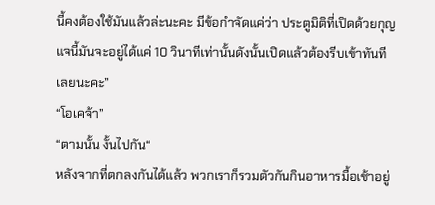นี้คงต้องใช้มันแล้วล่ะนะคะ มีข้อกำจัดแค่ว่า ประตูมิติที่เปิดด้วยกุญแจนี้มันจะอยู่ได้แค่ 10 วินาทีเท่านั้นดังนั้นเปิดแล้วต้องรีบเข้าทันทีเลยนะคะ”
“โอเคจ้า”
“ตามนั้น งั้นไปกัน“
หลังจากที่ตกลงกันได้แล้ว พวกเราก็รวมตัวกันกินอาหารมื้อเช้าอยู่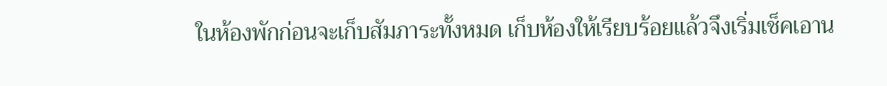ในห้องพักก่อนจะเก็บสัมภาระทั้งหมด เก็บห้องให้เรียบร้อยแล้วจึงเริ่มเช็คเอาน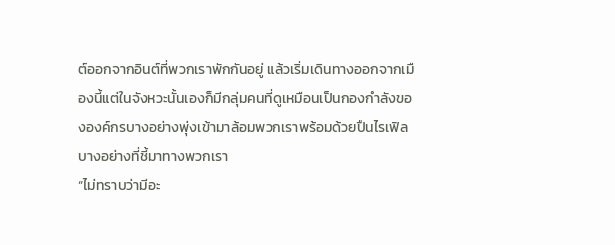ต์ออกจากอินต์ที่พวกเราพักกันอยู่ แล้วเริ่มเดินทางออกจากเมืองนี้แต่ในจังหวะนั้นเองก็มีกลุ่มคนที่ดูเหมือนเป็นกองกำลังขององค์กรบางอย่างพุ่งเข้ามาล้อมพวกเราพร้อมด้วยปืนไรเฟิลบางอย่างที่ชี้มาทางพวกเรา
“ไม่ทราบว่ามีอะ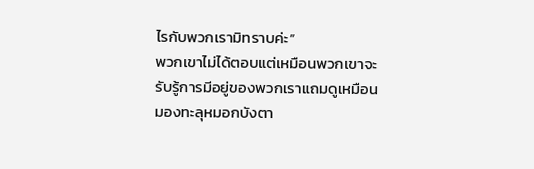ไรกับพวกเรามิทราบค่ะ”
พวกเขาไม่ได้ตอบแต่เหมือนพวกเขาจะรับรู้การมีอยู่ของพวกเราแถมดูเหมือนมองทะลุหมอกบังตา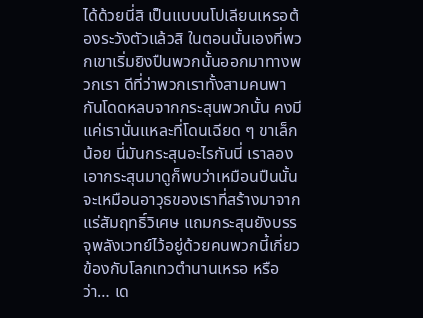ได้ด้วยนี่สิ เป็นแบบนโปเลียนเหรอต้องระวังตัวแล้วสิ ในตอนนั้นเองที่พวกเขาเริ่มยิงปืนพวกนั้นออกมาทางพวกเรา ดีที่ว่าพวกเราทั้งสามคนพากันโดดหลบจากกระสุนพวกนั้น คงมีแค่เรานั่นแหละที่โดนเฉียด ๆ ขาเล็กน้อย นี่มันกระสุนอะไรกันนี่ เราลองเอากระสุนมาดูก็พบว่าเหมือนปืนนั้นจะเหมือนอาวุธของเราที่สร้างมาจากแร่สัมฤทธิ์วิเศษ แถมกระสุนยังบรรจุพลังเวทย์ไว้อยู่ด้วยคนพวกนี้เกี่ยวข้องกับโลกเทวตำนานเหรอ หรือว่า… เด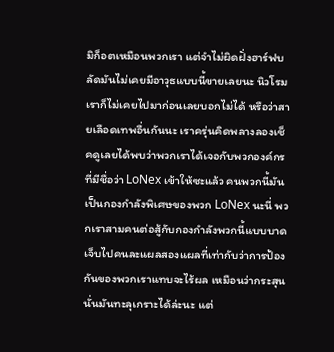มิก็อตเหมือนพวกเรา แต่จำไม่ผิดฝั่งฮาร์ฟบลัดมันไม่เคยมีอาวุธแบบนี้ขายเลยนะ นิวโรมเราก็ไม่เคยไปมาก่อนเลยบอกไม่ได้ หรือว่าสายเลือดเทพอื่นกันนะ เราครุ่นคิดพลางลองเช็คดูเลยได้พบว่าพวกเราได้เจอกับพวกองค์กรที่มีชื่อว่า LoNex เข้าให้ซะแล้ว คนพวกนี้มันเป็นกองกำลังพิเศษของพวก LoNex นะนี่ พวกเราสามคนต่อสู้กับกองกำลังพวกนี้แบบบาดเจ็บไปคนละแผลสองแผลที่เท่ากับว่าการป้องกันของพวกเราแทบจะไร้ผล เหมือนว่ากระสุนนั่นมันทะลุเกราะได้ล่ะนะ แต่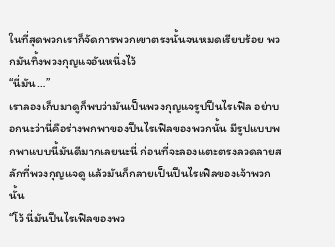ในที่สุดพวกเราก็จัดการพวกเขาตรงนั้นจนหมดเรียบร้อย พวกมันทิ้งพวงกุญแจอันหนึ่งไว้
“นี่มัน…”
เราลองเก็บมาดูก็พบว่ามันเป็นพวงกุญแจรูปปืนไรเฟิล อย่าบอกนะว่านี่คือร่างพกพาของปืนไรเฟิลของพวกนั้น มีรูปแบบพกพาแบบนี้มันดีมากเลยนะนี่ ก่อนที่จะลองแตะตรงลวดลายสลักที่พวงกุญแจดู แล้วมันก็กลายเป็นปืนไรเฟิลของเจ้าพวกนั้น
“โว้ นี่มันปืนไรเฟิลของพว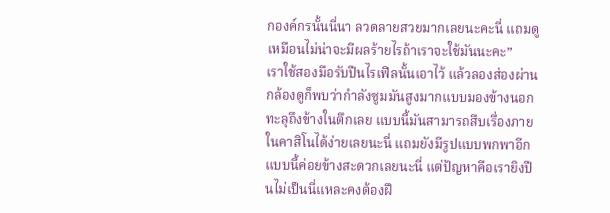กองค์กรนั้นนี่นา ลวดลายสวยมากเลยนะคะนี่ แถมดูเหมือนไม่น่าจะมีผลร้ายไรถ้าเราจะใช้มันนะคะ”
เราใช้สองมือรับปืนไรเฟิลนั้นเอาไว้ แล้วลองส่องผ่านกล้องดูก็พบว่ากำลังซูมมันสูงมากแบบมองข้างนอกทะลุถึงข้างในตึกเลย แบบนี้มันสามารถสืบเรื่องภายในคาสิโนได้ง่ายเลยนะนี่ แถมยังมีรูปแบบพกพาอีกแบบนี้ค่อยข้างสะดวกเลยนะนี่ แต่ปัญหาคือเรายิงปืนไม่เป็นนี่แหละคงต้องฝึ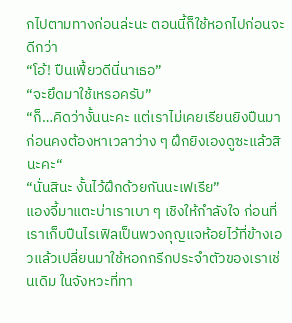กไปตามทางก่อนล่ะนะ ตอนนี้ก็ใช้หอกไปก่อนจะดีกว่า
“โอ้! ปืนเฟี้ยวดีนี่นาเธอ”
“จะยึดมาใช้เหรอครับ”
“ก็…คิดว่างั้นนะคะ แต่เราไม่เคยเรียนยิงปืนมาก่อนคงต้องหาเวลาว่าง ๆ ฝึกยิงเองดูซะแล้วสินะคะ“
“นั่นสินะ งั้นไว้ฝึกด้วยกันนะเฟเรีย”
แองจี้มาแตะบ่าเราเบา ๆ เชิงให้กำลังใจ ก่อนที่เราเก็บปืนไรเฟิลเป็นพวงกุญแจห้อยไว้ที่ข้างเอวแล้วเปลี่ยนมาใช้หอกกรีกประจำตัวของเราเช่นเดิม ในจังหวะที่ทา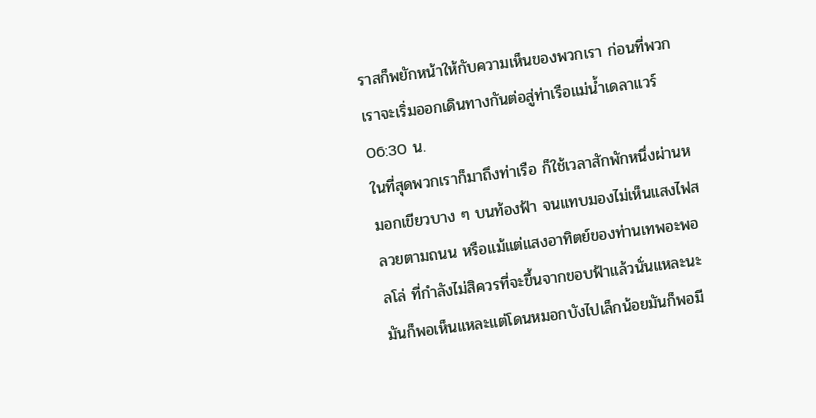ราสก็พยักหน้าให้กับความเห็นของพวกเรา ก่อนที่พวกเราจะเริ่มออกเดินทางกันต่อสู่ท่าเรือแม่น้ำเดลาแวร์
06:30 น.
ในที่สุดพวกเราก็มาถึงท่าเรือ ก็ใช้เวลาสักพักหนึ่งผ่านหมอกเขียวบาง ๆ บนท้องฟ้า จนแทบมองไม่เห็นแสงไฟสลวยตามถนน หรือแม้แต่แสงอาทิตย์ของท่านเทพอะพอลโล่ ที่กำลังไม่สิควรที่จะขึ้นจากขอบฟ้าแล้วนั่นแหละนะ มันก็พอเห็นแหละแต่โดนหมอกบังไปเล็กน้อยมันก็พอมี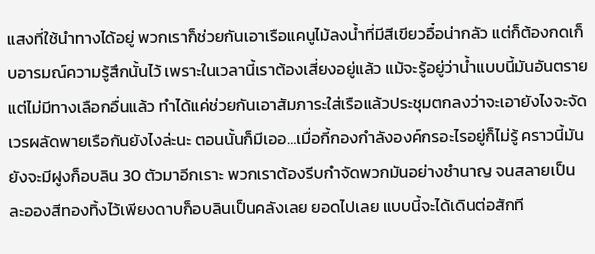แสงที่ใช้นำทางได้อยู่ พวกเราก็ช่วยกันเอาเรือแคนูไม้ลงน้ำที่มีสีเขียวอื๋อน่ากลัว แต่ก็ต้องกดเก็บอารมณ์ความรู้สึกนั้นไว้ เพราะในเวลานี้เราต้องเสี่ยงอยู่แล้ว แม้จะรู้อยู่ว่าน้ำแบบนี้มันอันตรายแต่ไม่มีทางเลือกอื่นแล้ว ทำได้แค่ช่วยกันเอาสัมภาระใส่เรือแล้วประชุมตกลงว่าจะเอายังไงจะจัดเวรผลัดพายเรือกันยังไงล่ะนะ ตอนนั้นก็มีเออ…เมื่อกี้กองกำลังองค์กรอะไรอยู่ก็ไม่รู้ คราวนี้มันยังจะมีฝูงก็อบลิน 30 ตัวมาอีกเราะ พวกเราต้องรีบกำจัดพวกมันอย่างชำนาญ จนสลายเป็นละอองสีทองทิ้งไว้เพียงดาบก็อบลินเป็นคลังเลย ยอดไปเลย แบบนี้จะได้เดินต่อสักที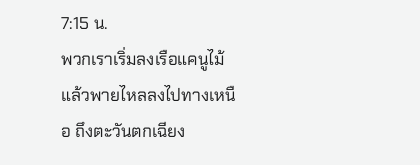7:15 น.
พวกเราเริ่มลงเรือแคนูไม้แล้วพายไหลลงไปทางเหนือ ถึงตะวันตกเฉียง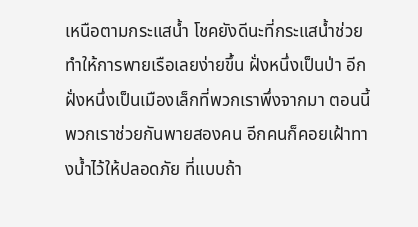เหนือตามกระแสน้ำ โชคยังดีนะที่กระแสน้ำช่วยทำให้การพายเรือเลยง่ายขึ้น ฝั่งหนึ่งเป็นป่า อีกฝั่งหนึ่งเป็นเมืองเล็กที่พวกเราพึ่งจากมา ตอนนี้พวกเราช่วยกันพายสองคน อีกคนก็คอยเฝ้าทางน้ำไว้ให้ปลอดภัย ที่แบบถ้า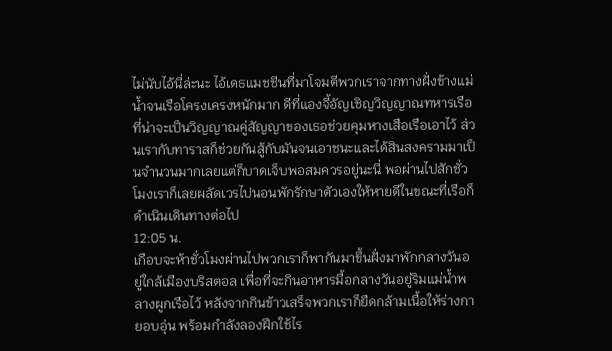ไม่นับไอ้นี่ล่ะนะ ไอ้เดธแมชชีนที่มาโจมตีพวกเราจากทางฝั่งข้างแม่น้ำจนเรือโครงเครงหนักมาก ดีที่แองจี้อัญเชิญวิญญาณทหารเรือที่น่าจะเป็นวิญญาณคู่สัญญาของเธอช่วยคุมหางเสือเรือเอาไว้ ส่วนเรากับทาราสก็ช่วยกันสู้กับมันจนเอาชนะและได้สินสงครามมาเป็นจำนวนมากเลยแต่ก็บาดเจ็บพอสมควรอยู่นะนี่ พอผ่านไปสักชั่วโมงเราก็เลยผลัดเวรไปนอนพักรักษาตัวเองให้หายดีในขณะที่เรือก็ดำเนินเดินทางต่อไป
12:05 น.
เกือบจะห้าชั่วโมงผ่านไปพวกเราก็พากันมาขึ้นฝั่งมาพักกลางวันอยู่ใกล้เมืองบริสตอล เพื่อที่จะกินอาหารมื้อกลางวันอยู่ริมแม่น้ำพลางผูกเรือไว้ หลังจากกินข้าวเสร็จพวกเราก็ยืดกล้ามเนื้อให้ร่างกายอบอุ่น พร้อมกำลังลองฝึกใช้ไร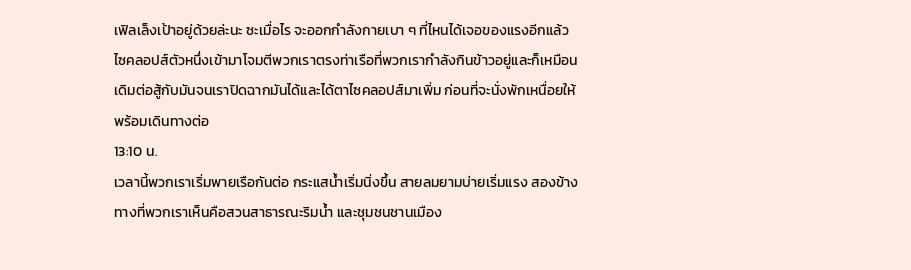เฟิลเล็งเป้าอยู่ด้วยล่ะนะ ซะเมื่อไร จะออกกำลังกายเบา ๆ ที่ไหนได้เจอของแรงอีกแล้ว ไซคลอปส์ตัวหนึ่งเข้ามาโจมตีพวกเราตรงท่าเรือที่พวกเรากำลังกินข้าวอยู่และก็เหมือนเดิมต่อสู้กับมันจนเราปิดฉากมันได้และได้ตาไซคลอปส์มาเพิ่ม ก่อนที่จะนั่งพักเหนื่อยให้พร้อมเดินทางต่อ
13:10 น.
เวลานี้พวกเราเริ่มพายเรือกันต่อ กระแสน้ำเริ่มนิ่งขึ้น สายลมยามบ่ายเริ่มแรง สองข้างทางที่พวกเราเห็นคือสวนสาธารณะริมน้ำ และชุมชนชานเมือง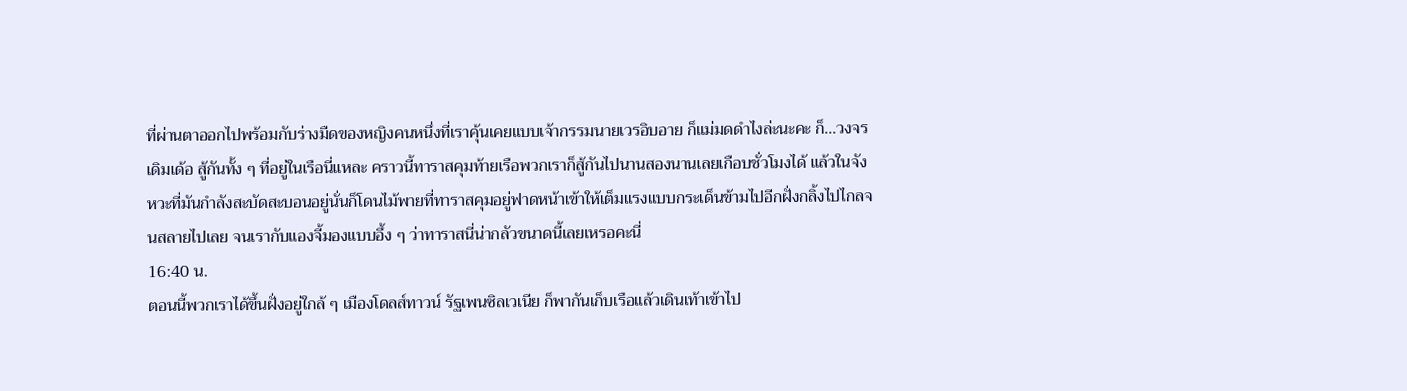ที่ผ่านตาออกไปพร้อมกับร่างมืดของหญิงคนหนึ่งที่เราคุ้นเคยแบบเจ้ากรรมนายเวรอิบอาย ก็แม่มดดำไงล่ะนะคะ ก็…วงจรเดิมเด้อ สู้กันทั้ง ๆ ที่อยู่ในเรือนี่แหละ คราวนี้ทาราสคุมท้ายเรือพวกเราก็สู้กันไปนานสองนานเลยเกือบชั่วโมงได้ แล้วในจังหวะที่มันกำลังสะบัดสะบอนอยู่นั่นก็โดนไม้พายที่ทาราสคุมอยู่ฟาดหน้าเข้าให้เต็มแรงแบบกระเด็นข้ามไปอีกฝั่งกลิ้งไปไกลจนสลายไปเลย จนเรากับแองจี้มองแบบอึ้ง ๆ ว่าทาราสนี่น่ากลัวขนาดนี้เลยเหรอคะนี่
16:40 น.
ตอนนี้พวกเราได้ขึ้นฝั่งอยู่ใกล้ ๆ เมืองโดลส์ทาวน์ รัฐเพนซิลเวเนีย ก็พากันเก็บเรือแล้วเดินเท้าเข้าไป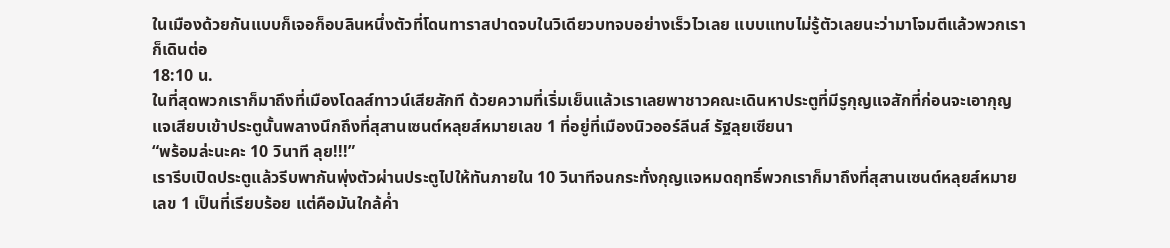ในเมืองด้วยกันแบบก็เจอก็อบลินหนึ่งตัวที่โดนทาราสปาดจบในวิเดียวบทจบอย่างเร็วไวเลย แบบแทบไม่รู้ตัวเลยนะว่ามาโจมตีแล้วพวกเราก็เดินต่อ
18:10 น.
ในที่สุดพวกเราก็มาถึงที่เมืองโดลส์ทาวน์เสียสักที ด้วยความที่เริ่มเย็นแล้วเราเลยพาชาวคณะเดินหาประตูที่มีรูกุญแจสักที่ก่อนจะเอากุญแจเสียบเข้าประตูนั้นพลางนึกถึงที่สุสานเซนต์หลุยส์หมายเลข 1 ที่อยู่ที่เมืองนิวออร์ลีนส์ รัฐลุยเซียนา
“พร้อมล่ะนะคะ 10 วินาที ลุย!!!”
เรารีบเปิดประตูแล้วรีบพากันพุ่งตัวผ่านประตูไปให้ทันภายใน 10 วินาทีจนกระทั่งกุญแจหมดฤทธิ์พวกเราก็มาถึงที่สุสานเซนต์หลุยส์หมายเลข 1 เป็นที่เรียบร้อย แต่คือมันใกล้ค่ำ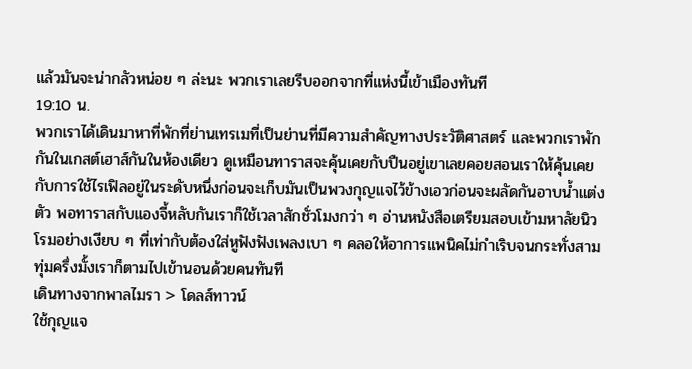แล้วมันจะน่ากลัวหน่อย ๆ ล่ะนะ พวกเราเลยรีบออกจากที่แห่งนี้เข้าเมืองทันที
19:10 น.
พวกเราได้เดินมาหาที่พักที่ย่านเทรเมที่เป็นย่านที่มีความสำคัญทางประวัติศาสตร์ และพวกเราพักกันในเกสต์เฮาส์กันในห้องเดียว ดูเหมือนทาราสจะคุ้นเคยกับปืนอยู่เขาเลยคอยสอนเราให้คุ้นเคยกับการใช้ไรเฟิลอยู่ในระดับหนึ่งก่อนจะเก็บมันเป็นพวงกุญแจไว้ข้างเอวก่อนจะผลัดกันอาบน้ำแต่งตัว พอทาราสกับแองจี้หลับกันเราก็ใช้เวลาสักชั่วโมงกว่า ๆ อ่านหนังสือเตรียมสอบเข้ามหาลัยนิวโรมอย่างเงียบ ๆ ที่เท่ากับต้องใส่หูฟังฟังเพลงเบา ๆ คลอให้อาการแพนิคไม่กำเริบจนกระทั่งสามทุ่มครึ่งมั้งเราก็ตามไปเข้านอนด้วยคนทันที
เดินทางจากพาลไมรา > โดลส์ทาวน์
ใช้กุญแจ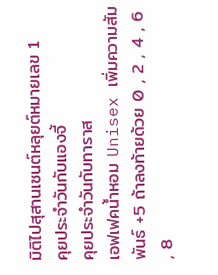มิติไปสุสานเซนต์หลุยต์หมายเลข 1
คุยประจำวันกับแองจี้
คุยประจำวันกับทาราส
เอฟเฟคน้ำหอม Unisex เพิ่มความสัมพันธ์ +5 ถ้าลงท้ายด้วย 0 , 2 , 4 , 6 , 8